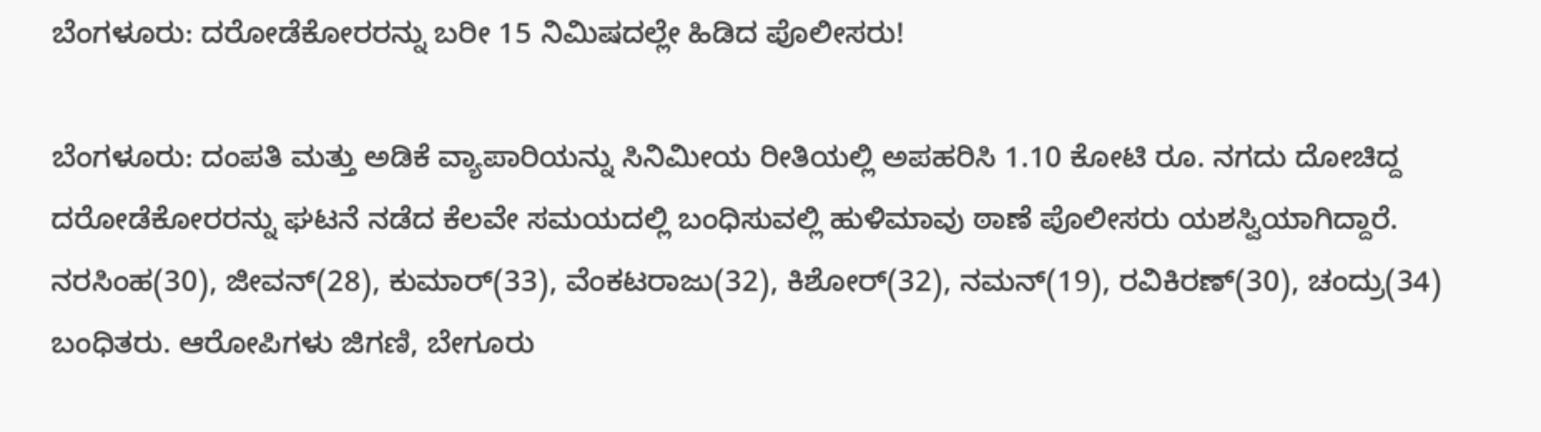ಬೆಂಗಳೂರು: ದರೋಡೆಕೋರರನ್ನು ಬರೀ 15 ನಿಮಿಷದಲ್ಲೇ ಹಿಡಿದ ಪೊಲೀಸರು!

ಬೆಂಗಳೂರು: ದಂಪತಿ ಮತ್ತು ಅಡಿಕೆ ವ್ಯಾಪಾರಿಯನ್ನು ಸಿನಿಮೀಯ ರೀತಿಯಲ್ಲಿ ಅಪಹರಿಸಿ 1.10 ಕೋಟಿ ರೂ. ನಗದು ದೋಚಿದ್ದ ದರೋಡೆಕೋರರನ್ನು ಘಟನೆ ನಡೆದ ಕೆಲವೇ ಸಮಯದಲ್ಲಿ ಬಂಧಿಸುವಲ್ಲಿ ಹುಳಿಮಾವು ಠಾಣೆ ಪೊಲೀಸರು ಯಶಸ್ವಿಯಾಗಿದ್ದಾರೆ. ನರಸಿಂಹ(30), ಜೀವನ್(28), ಕುಮಾರ್(33), ವೆಂಕಟರಾಜು(32), ಕಿಶೋರ್(32), ನಮನ್(19), ರವಿಕಿರಣ್(30), ಚಂದ್ರು(34) ಬಂಧಿತರು. ಆರೋಪಿಗಳು ಜಿಗಣಿ, ಬೇಗೂರು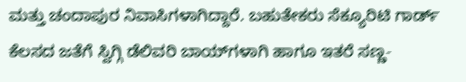ಮತ್ತು ಚಂದಾಪುರ ನಿವಾಸಿಗಳಾಗಿದ್ದಾರೆ. ಬಹುತೇಕರು ಸೆಕ್ಯೂರಿಟಿ ಗಾರ್ಡ್ ಕೆಲಸದ ಜತೆಗೆ ಸ್ವಿಗ್ಗಿ ಡೆಲಿವರಿ ಬಾಯ್‌ಗಳಾಗಿ ಹಾಗೂ ಇತರೆ ಸಣ್ಣ-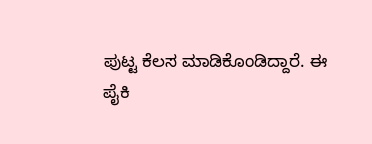ಪುಟ್ಟ ಕೆಲಸ ಮಾಡಿಕೊಂಡಿದ್ದಾರೆ. ಈ ಪೈಕಿ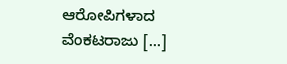ಆರೋಪಿಗಳಾದ ವೆಂಕಟರಾಜು […]